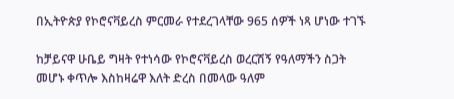በኢትዮጵያ የኮሮናቫይረስ ምርመራ የተደረገላቸው 965 ሰዎች ነጻ ሆነው ተገኙ

ከቻይናዋ ሁቤይ ግዛት የተነሳው የኮሮናቫይረስ ወረርሽኝ የዓለማችን ስጋት መሆኑ ቀጥሎ እስከዛሬዋ እለት ድረስ በመላው ዓለም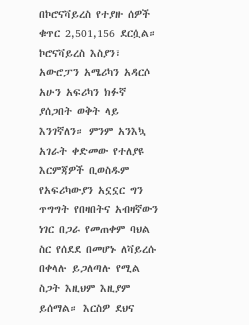በኮሮናቫይረስ የተያዙ ሰዎች ቁጥር 2,501,156 ደርሷል። ኮሮናቫይረስ እስያን፣ አውሮፓን አሜሪካን አዳርሶ አሁን አፍሪካን ክፉኛ ያሰጋበት ወቅት ላይ እንገኛለን። ምንም አንእኳ አገራት ቀድመው የተለያዩ እርምጃዎች ቢወስዱም የአፍሪካውያን አኗኗር ግን ጥግግት የበዛበትና አብዛኛውን ነገር በጋራ የመጠቀም ባህል ስር የሰደደ በመሆኑ ለቫይረሱ በቀላሉ ይጋለጣሉ የሚል ስጋት እዚህም እዚያም ይሰማል። እርስዎ ደህና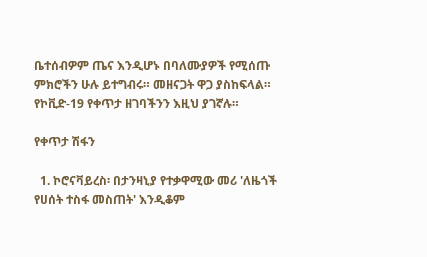ቤተሰብዎም ጤና እንዲሆኑ በባለሙያዎች የሚሰጡ ምክሮችን ሁሉ ይተግብሩ። መዘናጋት ዋጋ ያስከፍላል። የኮቪድ-19 የቀጥታ ዘገባችንን እዚህ ያገኛሉ።

የቀጥታ ሽፋን

  1. ኮሮናቫይረስ፡ በታንዛኒያ የተቃዋሚው መሪ 'ለዜጎች የሀሰት ተስፋ መስጠት' እንዲቆም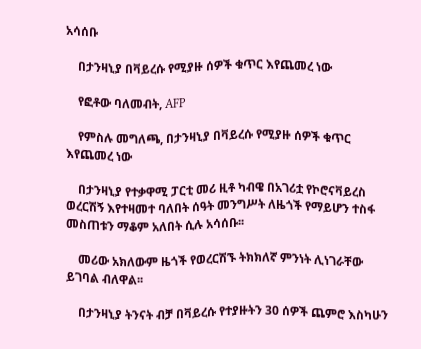አሳሰቡ

    በታንዛኒያ በቫይረሱ የሚያዙ ሰዎች ቁጥር እየጨመረ ነው

    የፎቶው ባለመብት, AFP

    የምስሉ መግለጫ, በታንዛኒያ በቫይረሱ የሚያዙ ሰዎች ቁጥር እየጨመረ ነው

    በታንዛኒያ የተቃዋሚ ፓርቲ መሪ ዚቶ ካብዌ በአገሪቷ የኮሮናቫይረስ ወረርሽኝ እየተዛመተ ባለበት ሰዓት መንግሥት ለዜጎች የማይሆን ተስፋ መስጠቱን ማቆም አለበት ሲሉ አሳሰቡ፡፡

    መሪው አክለውም ዜጎች የወረርሽኙ ትክክለኛ ምንነት ሊነገራቸው ይገባል ብለዋል፡፡

    በታንዛኒያ ትንናት ብቻ በቫይረሱ የተያዙትን 30 ሰዎች ጨምሮ እስካሁን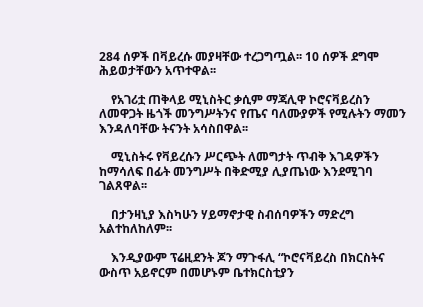284 ሰዎች በቫይረሱ መያዛቸው ተረጋግጧል፡፡ 10 ሰዎች ደግሞ ሕይወታቸውን አጥተዋል፡፡

    የአገሪቷ ጠቅላይ ሚኒስትር ቃሲም ማጃሊዋ ኮሮናቫይረስን ለመዋጋት ዜጎች መንግሥትንና የጤና ባለሙያዎች የሚሉትን ማመን እንዳለባቸው ትናንት አሳስበዋል፡፡

    ሚኒስትሩ የቫይረሱን ሥርጭት ለመግታት ጥብቅ እገዳዎችን ከማሳለፍ በፊት መንግሥት በቅድሚያ ሊያጤነው እንደሚገባ ገልጸዋል፡፡

    በታንዛኒያ እስካሁን ሃይማኖታዊ ስብሰባዎችን ማድረግ አልተከለከለም፡፡

    እንዲያውም ፕሬዚደንት ጆን ማጉፋሊ “ኮሮናቫይረስ በክርስትና ውስጥ አይኖርም በመሆኑም ቤተክርስቲያን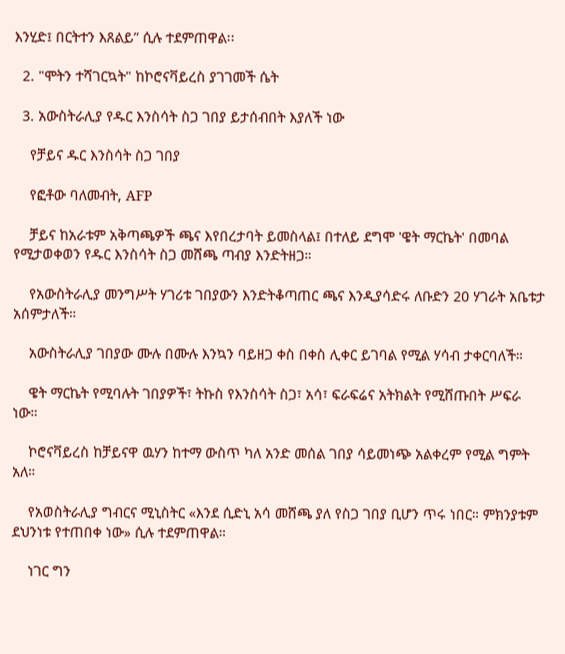እንሂድ፤ በርትተን እጸልይ” ሲሉ ተደምጠዋል፡፡

  2. "ሞትን ተሻገርኳት" ከኮሮናቫይረስ ያገገመች ሴት

  3. አውስትራሊያ የዱር እንስሳት ስጋ ገበያ ይታሰብበት እያለች ነው

    የቻይና ዱር እንስሳት ስጋ ገበያ

    የፎቶው ባለመብት, AFP

    ቻይና ከአራቱም አቅጣጫዎች ጫና እየበረታባት ይመስላል፤ በተለይ ደግሞ 'ዌት ማርኬት' በመባል የሚታወቀወን የዱር እንስሳት ስጋ መሸጫ ጣብያ እንድትዘጋ።

    የአውስትራሊያ መንግሥት ሃገሪቱ ገበያውን እንድትቆጣጠር ጫና እንዲያሳድሩ ለቡድን 20 ሃገራት አቤቱታ አሰምታለች።

    አውስትራሊያ ገበያው ሙሉ በሙሉ እንኳን ባይዘጋ ቀስ በቀስ ሊቀር ይገባል የሚል ሃሳብ ታቀርባለች።

    ዌት ማርኬት የሚባሉት ገበያዎች፣ ትኩስ የእንስሳት ስጋ፣ አሳ፣ ፍራፍሬና አትክልት የሚሸጡበት ሥፍራ ነው።

    ኮሮናቫይረስ ከቻይናዋ ዉሃን ከተማ ውስጥ ካለ አንድ መሰል ገበያ ሳይመነጭ አልቀረም የሚል ግምት አለ።

    የአወስትራሊያ ግብርና ሚኒስትር «እንደ ሲድኒ አሳ መሸጫ ያለ የስጋ ገበያ ቢሆን ጥሩ ነበር። ምክንያቱም ደህንነቱ የተጠበቀ ነው» ሲሉ ተደምጠዋል።

    ነገር ግን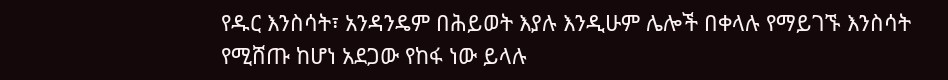የዱር እንስሳት፣ አንዳንዴም በሕይወት እያሉ እንዲሁም ሌሎች በቀላሉ የማይገኙ እንስሳት የሚሸጡ ከሆነ አደጋው የከፋ ነው ይላሉ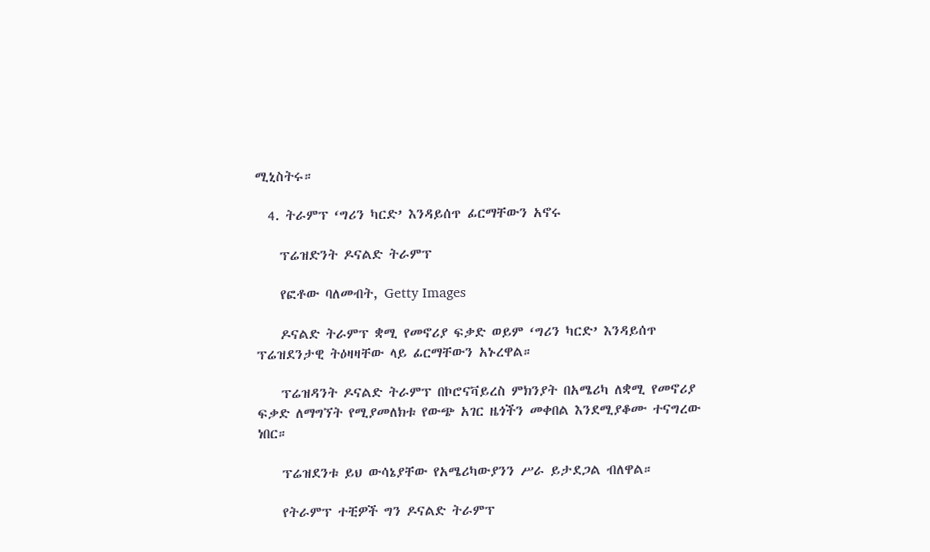ሚኒስትሩ።

  4. ትራምፕ ‘ግሪን ካርድ’ እንዳይሰጥ ፊርማቸውን አኖሩ

    ፕሬዝድንት ዶናልድ ትራምፕ

    የፎቶው ባለመብት, Getty Images

    ዶናልድ ትራምፕ ቋሚ የመኖሪያ ፍቃድ ወይም ‘ግሪን ካርድ’ እንዳይሰጥ ፕሬዝደንታዊ ትዕዛዛቸው ላይ ፊርማቸውን አኑረዋል።

    ፕሬዝዳንት ዶናልድ ትራምፕ በኮሮናቫይረስ ምክንያት በአሜሪካ ለቋሚ የመኖሪያ ፍቃድ ለማግኘት የሚያመለክቱ የውጭ አገር ዜጎችን መቀበል እንደሚያቆሙ ተናግረው ነበር።

    ፕሬዝደንቱ ይህ ውሳኔያቸው የአሜሪካውያንን ሥራ ይታደጋል ብለዋል።

    የትራምፕ ተቺዎች ግን ዶናልድ ትራምፕ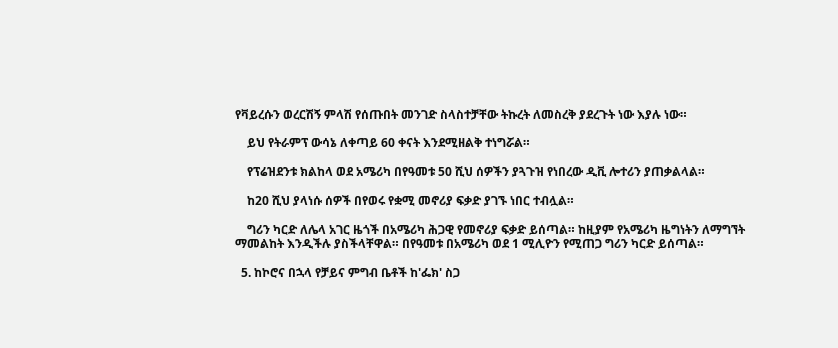የቫይረሱን ወረርሽኝ ምላሽ የሰጡበት መንገድ ስላስተቻቸው ትኩረት ለመስረቅ ያደረጉት ነው እያሉ ነው።

    ይህ የትራምፕ ውሳኔ ለቀጣይ 60 ቀናት እንደሚዘልቅ ተነግሯል።

    የፕሬዝደንቱ ክልከላ ወደ አሜሪካ በየዓመቱ 50 ሺህ ሰዎችን ያጓጉዝ የነበረው ዲቪ ሎተሪን ያጠቃልላል።

    ከ20 ሺህ ያላነሱ ሰዎች በየወሩ የቋሚ መኖሪያ ፍቃድ ያገኙ ነበር ተብሏል።

    ግሪን ካርድ ለሌላ አገር ዜጎች በአሜሪካ ሕጋዊ የመኖሪያ ፍቃድ ይሰጣል። ከዚያም የአሜሪካ ዜግነትን ለማግኘት ማመልከት እንዲችሉ ያስችላቸዋል። በየዓመቱ በአሜሪካ ወደ 1 ሚሊዮን የሚጠጋ ግሪን ካርድ ይሰጣል።

  5. ከኮሮና በኋላ የቻይና ምግብ ቤቶች ከ'ፌክ' ስጋ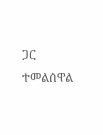ጋር ተመልሰዋል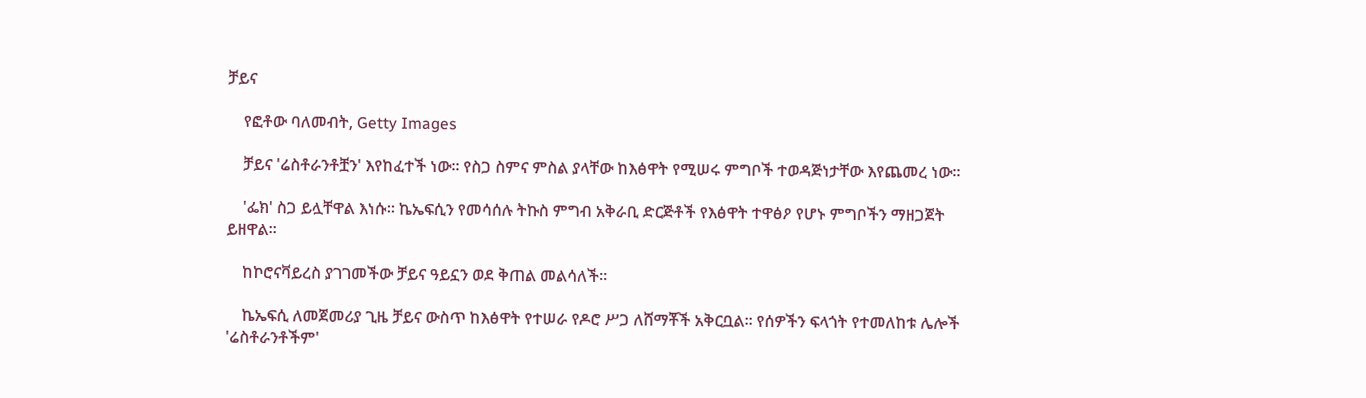ቻይና

    የፎቶው ባለመብት, Getty Images

    ቻይና 'ሬስቶራንቶቿን' እየከፈተች ነው። የስጋ ስምና ምስል ያላቸው ከእፅዋት የሚሠሩ ምግቦች ተወዳጅነታቸው እየጨመረ ነው።

    'ፌክ' ስጋ ይሏቸዋል እነሱ። ኬኤፍሲን የመሳሰሉ ትኩስ ምግብ አቅራቢ ድርጅቶች የእፅዋት ተዋፅዖ የሆኑ ምግቦችን ማዘጋጀት ይዘዋል።

    ከኮሮናቫይረስ ያገገመችው ቻይና ዓይኗን ወደ ቅጠል መልሳለች።

    ኬኤፍሲ ለመጀመሪያ ጊዜ ቻይና ውስጥ ከእፅዋት የተሠራ የዶሮ ሥጋ ለሸማቾች አቅርቧል። የሰዎችን ፍላጎት የተመለከቱ ሌሎች 'ሬስቶራንቶችም'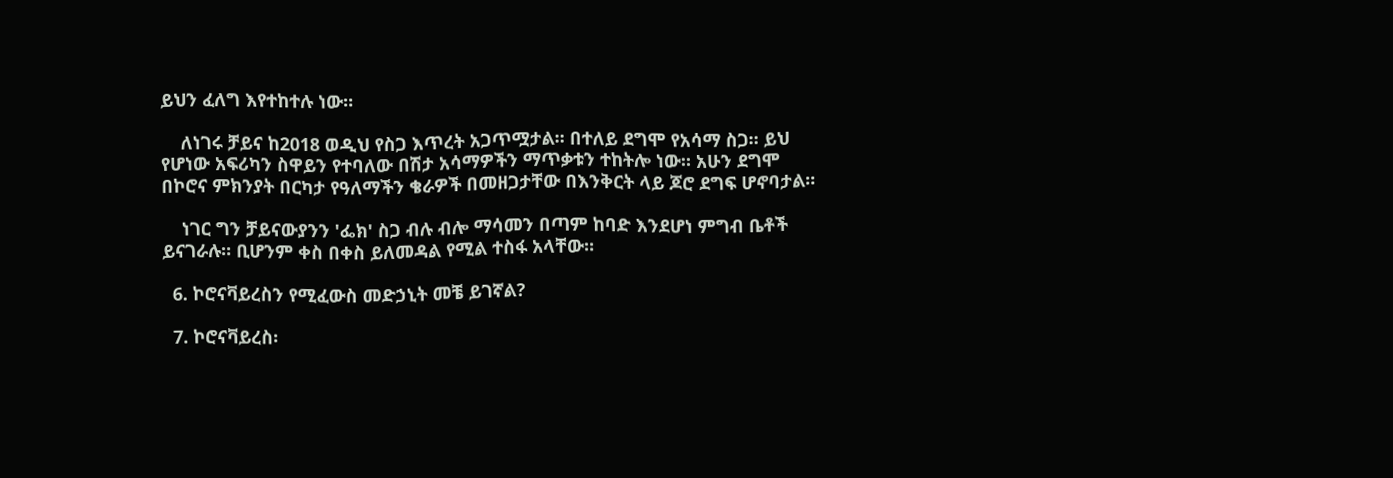ይህን ፈለግ እየተከተሉ ነው።

    ለነገሩ ቻይና ከ2018 ወዲህ የስጋ እጥረት አጋጥሟታል። በተለይ ደግሞ የአሳማ ስጋ። ይህ የሆነው አፍሪካን ስዋይን የተባለው በሽታ አሳማዎችን ማጥቃቱን ተከትሎ ነው። አሁን ደግሞ በኮሮና ምክንያት በርካታ የዓለማችን ቄራዎች በመዘጋታቸው በእንቅርት ላይ ጆሮ ደግፍ ሆኖባታል።

    ነገር ግን ቻይናውያንን 'ፌክ' ስጋ ብሉ ብሎ ማሳመን በጣም ከባድ እንደሆነ ምግብ ቤቶች ይናገራሉ። ቢሆንም ቀስ በቀስ ይለመዳል የሚል ተስፋ አላቸው።

  6. ኮሮናቫይረስን የሚፈውስ መድኃኒት መቼ ይገኛል?

  7. ኮሮናቫይረስ፡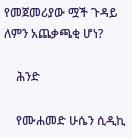የመጀመሪያው ሟች ጉዳይ ለምን አጨቃጫቂ ሆነ?

    ሕንድ

    የሙሐመድ ሁሴን ሲዲኪ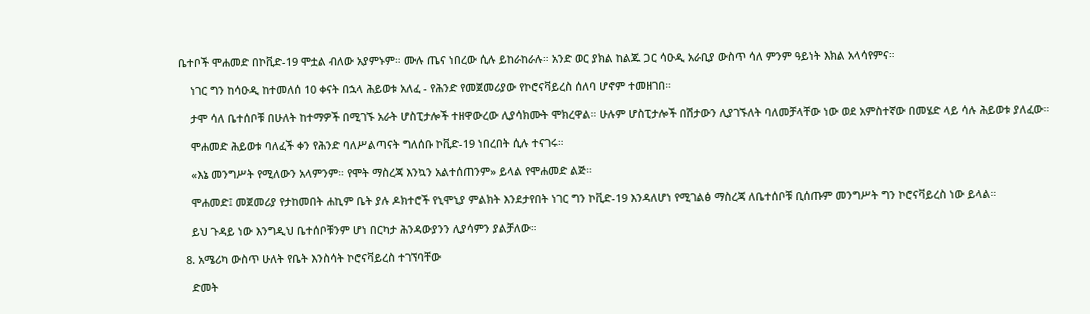ቤተቦች ሞሐመድ በኮቪድ-19 ሞቷል ብለው አያምኑም። ሙሉ ጤና ነበረው ሲሉ ይከራከራሉ። አንድ ወር ያክል ከልጁ ጋር ሳዑዲ አራቢያ ውስጥ ሳለ ምንም ዓይነት እክል አላሳየምና።

    ነገር ግን ከሳዑዲ ከተመለሰ 10 ቀናት በኋላ ሕይወቱ አለፈ - የሕንድ የመጀመሪያው የኮሮናቫይረስ ሰለባ ሆኖም ተመዘገበ።

    ታሞ ሳለ ቤተሰቦቹ በሁለት ከተማዎች በሚገኙ አራት ሆስፒታሎች ተዘዋውረው ሊያሳክሙት ሞክረዋል። ሁሉም ሆስፒታሎች በሽታውን ሊያገኙለት ባለመቻላቸው ነው ወደ አምስተኛው በመሄድ ላይ ሳሉ ሕይወቱ ያለፈው።

    ሞሐመድ ሕይወቱ ባለፈች ቀን የሕንድ ባለሥልጣናት ግለሰቡ ኮቪድ-19 ነበረበት ሲሉ ተናገሩ።

    «እኔ መንግሥት የሚለውን አላምንም። የሞት ማስረጃ እንኳን አልተሰጠንም» ይላል የሞሐመድ ልጅ።

    ሞሐመድ፤ መጀመሪያ የታከመበት ሐኪም ቤት ያሉ ዶክተሮች የኒሞኒያ ምልክት እንደታየበት ነገር ግን ኮቪድ-19 እንዳለሆነ የሚገልፅ ማስረጃ ለቤተሰቦቹ ቢሰጡም መንግሥት ግን ኮሮናቫይረስ ነው ይላል።

    ይህ ጉዳይ ነው እንግዲህ ቤተሰቦቹንም ሆነ በርካታ ሕንዳውያንን ሊያሳምን ያልቻለው።

  8. አሜሪካ ውስጥ ሁለት የቤት እንስሳት ኮሮናቫይረስ ተገኘባቸው

    ድመት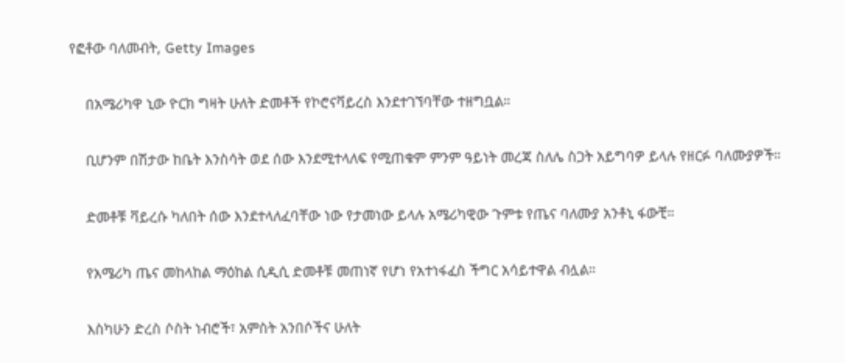የፎቶው ባለመብት, Getty Images

    በአሜሪካዋ ኒው ዮርክ ግዛት ሁለት ድመቶች የኮሮናቫይረስ እንደተገኘባቸው ተዘግቧል።

    ቢሆንም በሽታው ከቤት እንስሳት ወደ ሰው እንደሚተላለፍ የሚጠቁም ምንም ዓይነት መረጃ ስለሌ ስጋት አይግባዎ ይላሉ የዘርፉ ባለሙያዎች።

    ድመቶቹ ቫይረሱ ካለበት ሰው እንደተላለፈባቸው ነው የታመነው ይላሉ አሜሪካዊው ጉምቱ የጤና ባለሙያ አንቶኒ ፋውቺ።

    የአሜሪካ ጤና መከላከል ማዕከል ሲዲሲ ድመቶቹ መጠነኛ የሆነ የአተነፋፈስ ችግር አሳይተዋል ብሏል።

    እስካሁን ድረስ ሶስት ነብሮች፣ አምስት አንበሶችና ሁለት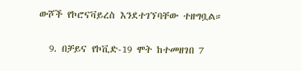ውሾች የኮሮናቫይረስ እንደተገኘባቸው ተዘግቧል።

  9. በቻይና የኮቪድ-19 ሞት ከተመዘገበ 7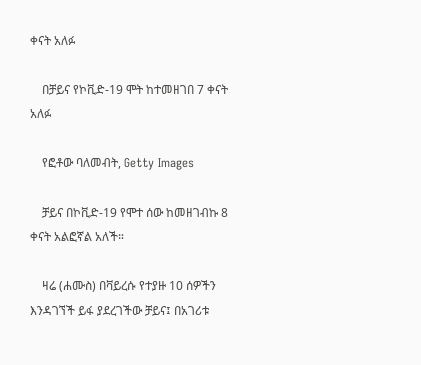ቀናት አለፉ

    በቻይና የኮቪድ-19 ሞት ከተመዘገበ 7 ቀናት አለፉ

    የፎቶው ባለመብት, Getty Images

    ቻይና በኮቪድ-19 የሞተ ሰው ከመዘገብኩ 8 ቀናት አልፎኛል አለች።

    ዛሬ (ሐሙስ) በቫይረሱ የተያዙ 10 ሰዎችን እንዳገኘች ይፋ ያደረገችው ቻይና፤ በአገሪቱ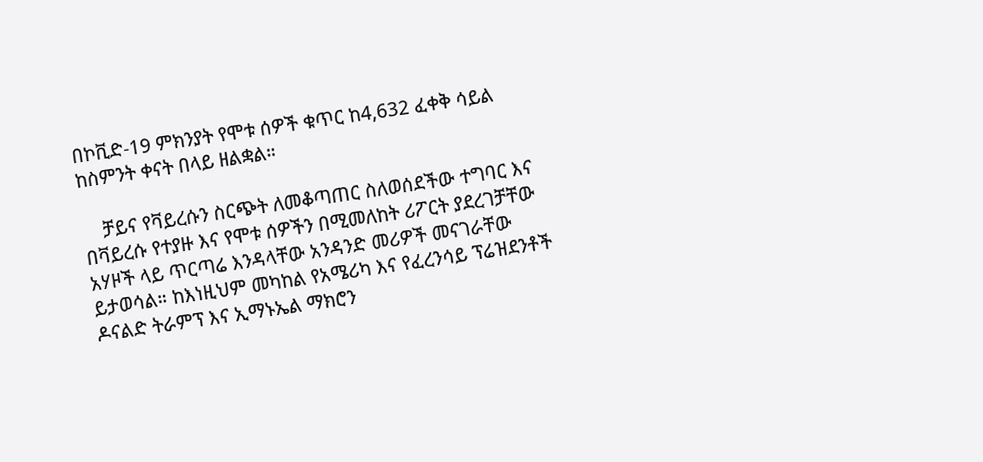በኮቪድ-19 ምክንያት የሞቱ ሰዎች ቁጥር ከ4,632 ፈቀቅ ሳይል ከስምንት ቀናት በላይ ዘልቋል።

    ቻይና የቫይረሱን ስርጭት ለመቆጣጠር ስለወሰደችው ተግባር እና በቫይረሱ የተያዙ እና የሞቱ ሰዎችን በሚመለከት ሪፖርት ያደረገቻቸው አሃዞች ላይ ጥርጣሬ እንዳላቸው አንዳንድ መሪዎች መናገራቸው ይታወሳል። ከእነዚህም መካከል የአሜሪካ እና የፈረንሳይ ፕሬዝደንቶች ዶናልድ ትራምፕ እና ኢማኑኤል ማክሮን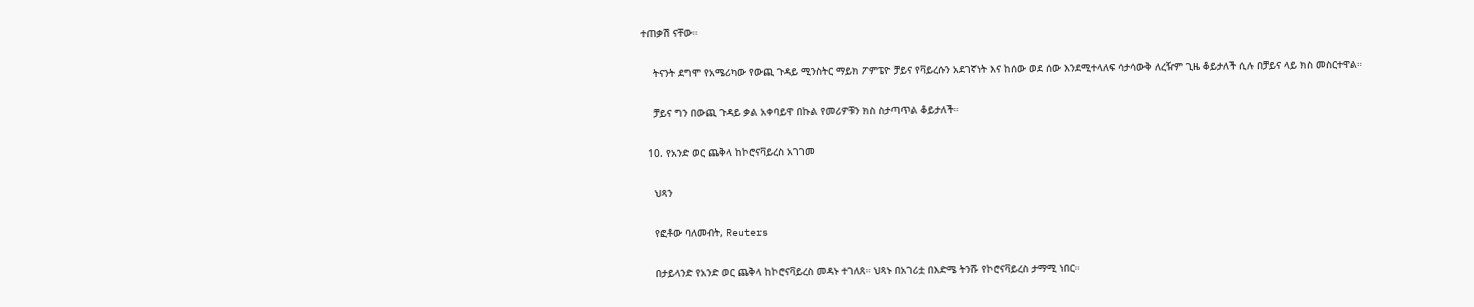ተጠቃሽ ናቸው።

    ትናንት ደግሞ የአሜሪካው የውጪ ጉዳይ ሚንስትር ማይክ ፖምፔዮ ቻይና የቫይረሱን አደገኛነት እና ከሰው ወደ ሰው እንደሚተላለፍ ሳታሳውቅ ለረዥም ጊዜ ቆይታለች ሲሉ በቻይና ላይ ክስ መስርተዋል።

    ቻይና ግን በውጪ ጉዳይ ቃል አቀባይዋ በኩል የመሪዎቹን ክስ ስታጣጥል ቆይታለች።

  10. የአንድ ወር ጨቅላ ከኮሮናቫይረስ አገገመ

    ህጻን

    የፎቶው ባለመብት, Reuters

    በታይላንድ የአንድ ወር ጨቅላ ከኮሮናቫይረስ መዳኑ ተገለጸ። ህጻኑ በአገሪቷ በእድሜ ትንሹ የኮሮናቫይረስ ታማሚ ነበር።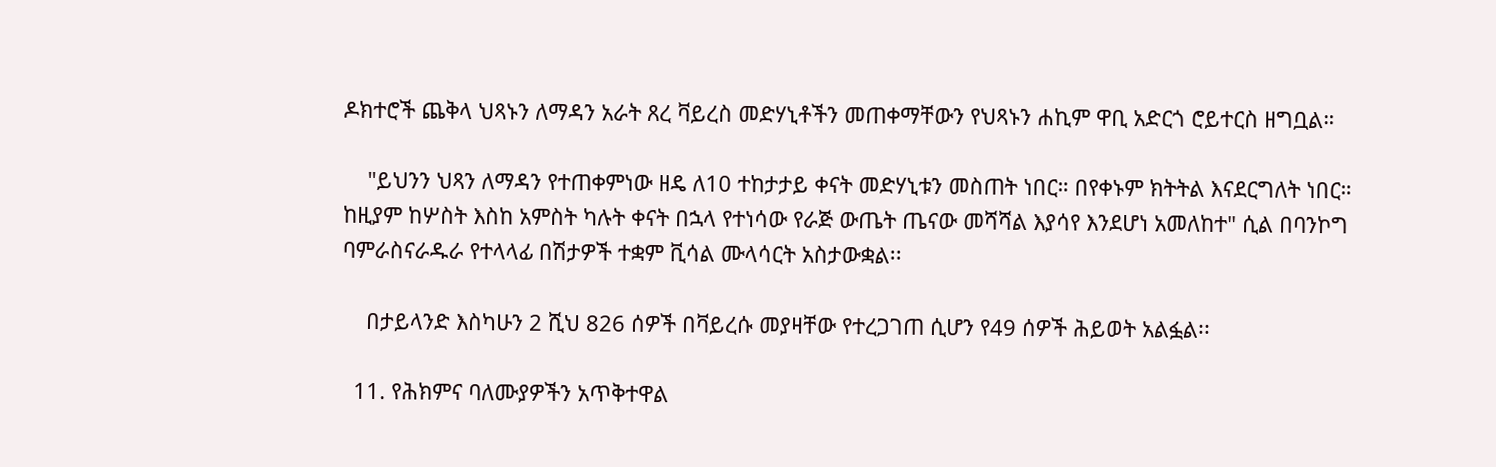ዶክተሮች ጨቅላ ህጻኑን ለማዳን አራት ጸረ ቫይረስ መድሃኒቶችን መጠቀማቸውን የህጻኑን ሐኪም ዋቢ አድርጎ ሮይተርስ ዘግቧል።

    "ይህንን ህጻን ለማዳን የተጠቀምነው ዘዴ ለ10 ተከታታይ ቀናት መድሃኒቱን መስጠት ነበር። በየቀኑም ክትትል እናደርግለት ነበር። ከዚያም ከሦስት እስከ አምስት ካሉት ቀናት በኋላ የተነሳው የራጅ ውጤት ጤናው መሻሻል እያሳየ እንደሆነ አመለከተ" ሲል በባንኮግ ባምራስናራዱራ የተላላፊ በሽታዎች ተቋም ቪሳል ሙላሳርት አስታውቋል፡፡

    በታይላንድ እስካሁን 2 ሺህ 826 ሰዎች በቫይረሱ መያዛቸው የተረጋገጠ ሲሆን የ49 ሰዎች ሕይወት አልፏል፡፡

  11. የሕክምና ባለሙያዎችን አጥቅተዋል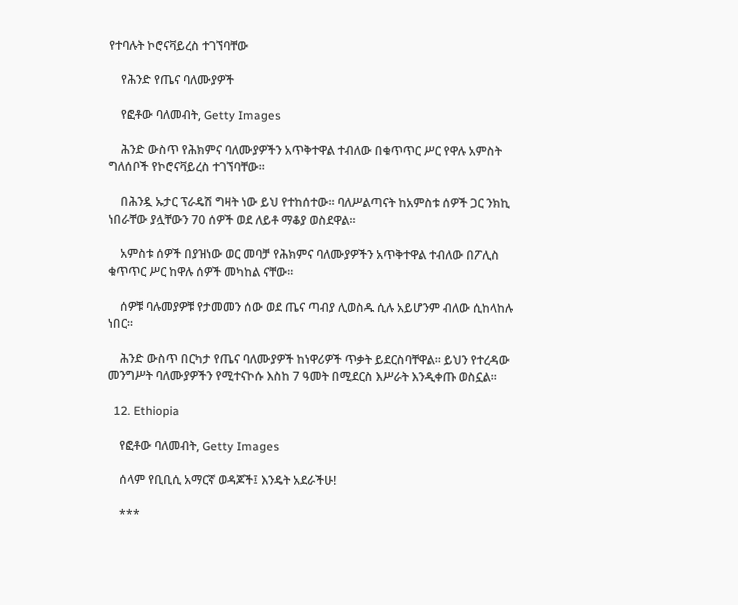የተባሉት ኮሮናቫይረስ ተገኘባቸው

    የሕንድ የጤና ባለሙያዎች

    የፎቶው ባለመብት, Getty Images

    ሕንድ ውስጥ የሕክምና ባለሙያዎችን አጥቅተዋል ተብለው በቁጥጥር ሥር የዋሉ አምስት ግለሰቦች የኮሮናቫይረስ ተገኘባቸው።

    በሕንዷ ኡታር ፕራዴሽ ግዛት ነው ይህ የተከሰተው። ባለሥልጣናት ከአምስቱ ሰዎች ጋር ንክኪ ነበራቸው ያሏቸውን 70 ሰዎች ወደ ለይቶ ማቆያ ወስደዋል።

    አምስቱ ሰዎች በያዝነው ወር መባቻ የሕክምና ባለሙያዎችን አጥቅተዋል ተብለው በፖሊስ ቁጥጥር ሥር ከዋሉ ሰዎች መካከል ናቸው።

    ሰዎቹ ባሉመያዎቹ የታመመን ሰው ወደ ጤና ጣብያ ሊወስዱ ሲሉ አይሆንም ብለው ሲከላከሉ ነበር።

    ሕንድ ውስጥ በርካታ የጤና ባለሙያዎች ከነዋሪዎች ጥቃት ይደርስባቸዋል። ይህን የተረዳው መንግሥት ባለሙያዎችን የሚተናኮሱ እስከ 7 ዓመት በሚደርስ እሥራት እንዲቀጡ ወስኗል።

  12. Ethiopia

    የፎቶው ባለመብት, Getty Images

    ሰላም የቢቢሲ አማርኛ ወዳጆች፤ እንዴት አደራችሁ!

    ***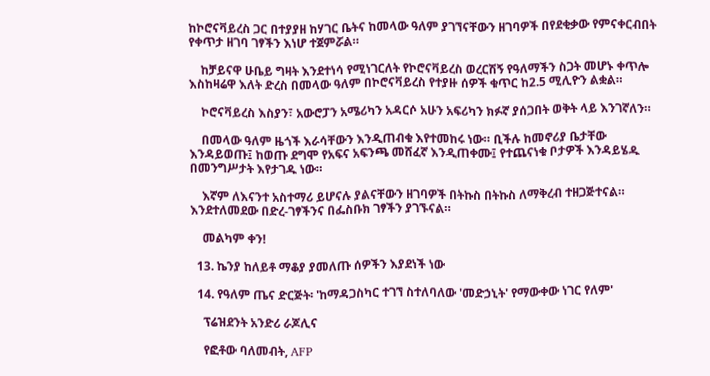ከኮሮናቫይረስ ጋር በተያያዘ ከሃገር ቤትና ከመላው ዓለም ያገኘናቸውን ዘገባዎች በየደቂቃው የምናቀርብበት የቀጥታ ዘገባ ገፃችን እነሆ ተጀምሯል።

    ከቻይናዋ ሁቤይ ግዛት እንደተነሳ የሚነገርለት የኮሮናቫይረስ ወረርሽኝ የዓለማችን ስጋት መሆኑ ቀጥሎ እስከዛሬዋ እለት ድረስ በመላው ዓለም በኮሮናቫይረስ የተያዙ ሰዎች ቁጥር ከ2.5 ሚሊዮን ልቋል።

    ኮሮናቫይረስ እስያን፣ አውሮፓን አሜሪካን አዳርሶ አሁን አፍሪካን ክፉኛ ያሰጋበት ወቅት ላይ እንገኛለን።

    በመላው ዓለም ዜጎች እራሳቸውን እንዲጠብቁ እየተመከሩ ነው። ቢችሉ ከመኖሪያ ቤታቸው እንዳይወጡ፤ ከወጡ ደግሞ የአፍና አፍንጫ መሸፈኛ እንዲጠቀሙ፤ የተጨናነቁ ቦታዎች እንዳይሄዱ በመንግሥታት እየታገዱ ነው።

    እኛም ለእናንተ አስተማሪ ይሆናሉ ያልናቸውን ዘገባዎች በትኩስ በትኩስ ለማቅረብ ተዘጋጅተናል። እንደተለመደው በድረ-ገፃችንና በፌስቡክ ገፃችን ያገኙናል።

    መልካም ቀን!

  13. ኬንያ ከለይቶ ማቆያ ያመለጡ ሰዎችን እያደነች ነው

  14. የዓለም ጤና ድርጅት፡ 'ከማዳጋስካር ተገኘ ስተለባለው 'መድኃኒት' የማውቀው ነገር የለም'

    ፕሬዝደንት አንድሪ ራጆሊና

    የፎቶው ባለመብት, AFP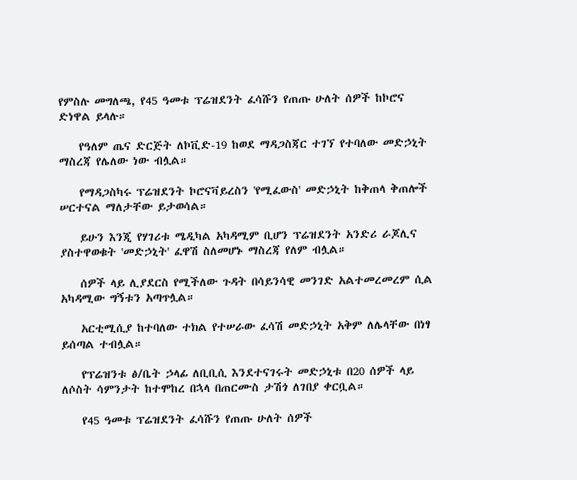የምስሉ መግለጫ, የ45 ዓመቱ ፕሬዝደንት ፈሳሹን የጠጡ ሁለት ሰዎች ከኮሮና ድነዋል ይላሉ።

    የዓለም ጤና ድርጅት ለኮቪድ-19 ከወደ ማዳጋስጃር ተገኘ የተባለው መድኃኒት ማስረጃ የሌለው ነው ብሏል።

    የማዳጋስካሩ ፕሬዝደንት ኮሮናቫይረስን 'የሚፈውስ' መድኃኒት ከቅጠላ ቅጠሎች ሠርተናል ማለታቸው ይታወሳል።

    ይሁን እንጂ የሃገሪቱ ሜዲካል አካዳሚም ቢሆን ፕሬዝደንት አንድሪ ራጆሊና ያስተዋወቁት 'መድኃኒት' ፈዋሽ ስለመሆኑ ማስረጃ የለም ብሏል።

    ሰዎች ላይ ሊያደርስ የሚችለው ጉዳት በሳይንሳዊ መንገድ አልተመረመረም ሲል አካዳሚው ግኝቱን አጣጥሏል።

    አርቲሚሲያ ከተባለው ተክል የተሠራው ፈሳሽ መድኃኒት አቅም ለሌላቸው በነፃ ይሰጣል ተብሏል።

    የፕሬዝንቱ ፅ/ቤት ኃላፊ ለቢቢሲ እንደተናገሩት መድኃኒቱ በ20 ሰዎች ላይ ለሶስት ሳምንታት ከተሞከረ በኋላ በጠርሙስ ታሽጎ ለገበያ ቀርቧል።

    የ45 ዓመቱ ፕሬዝደንት ፈሳሹን የጠጡ ሁለት ሰዎች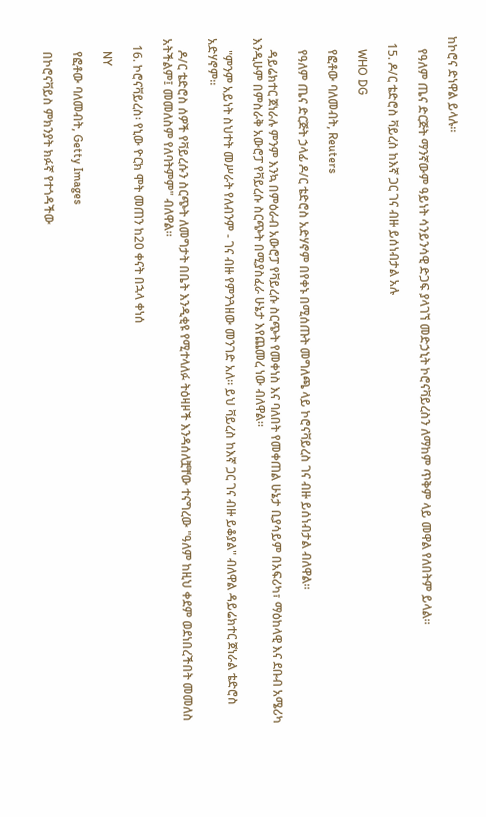ከኮሮና ድነዋል ይላሉ።

    የዓለም ጤና ድርጅት ማንኛውም ዓይነት ሳንይንሳዊ ድጋፍ ያላገኘ መድኃኒት ኮሮናቫይረስን ለማከም ጥቅም ላይ መዋል የለበትም ይላል።

  15. ዶ/ር ቴድሮስ ቫይረስ ከእኛ ጋር ገና ብዙ ይሰነብታል አሉ

    WHO DG

    የፎቶው ባለመብት, Reuters

    የዓለም ጤና ድርጅት ኃላፊ ዶ/ር ቴድሮስ አድሃኖም በየቀኑ በሚሰጡት መግለጫ ላይ ኮሮናቫይረስ ገና ብዙ ይሰነብታል ብለዋል።

    ዳይሬክተር ጀነራሉ ምንም እንኳ በምዕራብ አውሮፓ የቫይረሱ ስርጭት የመቀነስ እና ባለበት የመቀጠል ሁኔታ ቢያሳይም በአፍሪካ፣ ማዕከላዊ እና ደቡብ አሜሪካ እንዲሁም በምስራቅ አውሮፓ የቫይረሱ ስርጭት በሚያስፈራ ሁኔታ እየጨመረ ነው ብለዋል።

    "ምንም አይነት ስህተት መሥራት የለብንም - ገና ብዙ የምንጓዘው መንገድ አለ። ይህ ቫይረስ ከእኛ ጋር ገና ብዙ ይቆያል" ብለዋል ዳይሬክተር ጀነራል ቴድሮስ አድሃኖም።

    ዶ/ር ቴድሮስ ሰዎች የቫይረሱን ስርጭት ለመግታት በቤት እንዲቂዩ የሚተላለፉ ትዕዛዞች እንዳሰለቿቸው ተናግረው "ዓለም ከዚህ ቀደም ወደነበረችበት መመለስ አትችልም፤ መመለስም የለባትምም" ብለዋል።

  16. ኮሮናቫይረስ፡ የኒው ዮርክ ሞት መጠን ከ20 ቀናት በኋላ ቀነሰ

    NY

    የፎቶው ባለመብት, Getty Images

    በኮሮናቫይስ ምክንያት ክፉኛ የተጎዳችው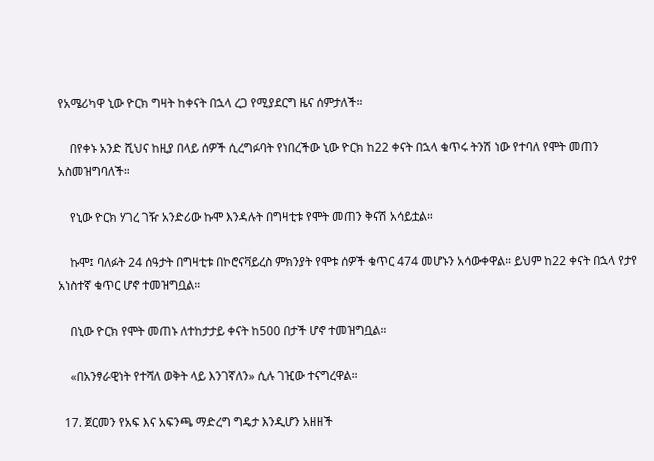የአሜሪካዋ ኒው ዮርክ ግዛት ከቀናት በኋላ ረጋ የሚያደርግ ዜና ሰምታለች።

    በየቀኑ አንድ ሺህና ከዚያ በላይ ሰዎች ሲረግፉባት የነበረችው ኒው ዮርክ ከ22 ቀናት በኋላ ቁጥሩ ትንሽ ነው የተባለ የሞት መጠን አስመዝግባለች።

    የኒው ዮርክ ሃገረ ገዥ አንድሪው ኩሞ እንዳሉት በግዛቲቱ የሞት መጠን ቅናሽ አሳይቷል።

    ኩሞ፤ ባለፉት 24 ሰዓታት በግዛቲቱ በኮሮናቫይረስ ምክንያት የሞቱ ሰዎች ቁጥር 474 መሆኑን አሳውቀዋል። ይህም ከ22 ቀናት በኋላ የታየ አነስተኛ ቁጥር ሆኖ ተመዝግቧል።

    በኒው ዮርክ የሞት መጠኑ ለተከታታይ ቀናት ከ500 በታች ሆኖ ተመዝግቧል።

    «በአንፃራዊነት የተሻለ ወቅት ላይ እንገኛለን» ሲሉ ገዢው ተናግረዋል።

  17. ጀርመን የአፍ እና አፍንጫ ማድረግ ግዴታ እንዲሆን አዘዘች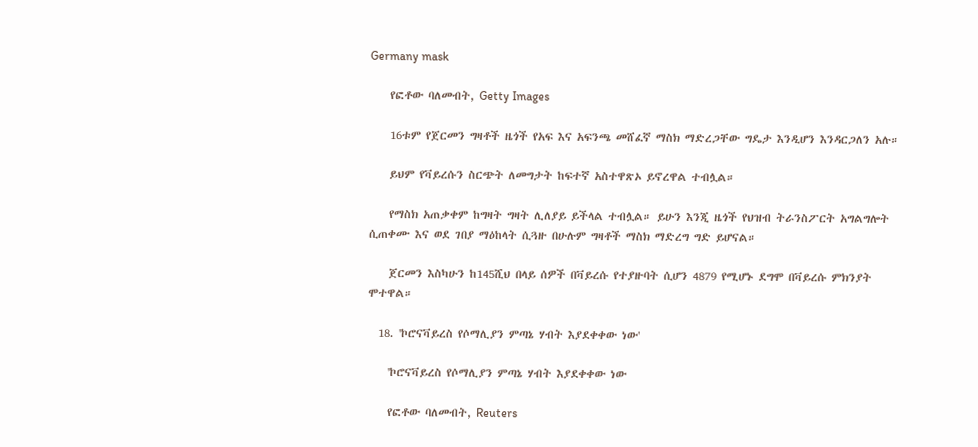Germany mask

    የፎቶው ባለመብት, Getty Images

    16ቱም የጀርመን ግዛቶች ዜጎች የአፍ እና አፍንጫ መሸፈኛ ማስክ ማድረጋቸው ግዴታ እንዲሆን እንዳርጋለን አሉ።

    ይህም የቫይረሱን ስርጭት ለመግታት ከፍተኛ አስተዋጽኦ ይኖረዋል ተብሏል።

    የማስክ አጠቃቀም ከግዛት ግዛት ሊለያይ ይችላል ተብሏል። ይሁን እንጂ ዜጎች የህዝብ ትራንስፖርት አግልግሎት ሲጠቀሙ እና ወደ ገበያ ማዕከላት ሲጓዙ በሁሉም ግዛቶች ማስክ ማድረግ ግድ ይሆናል።

    ጀርመን እስካሁን ከ145ሺህ በላይ ሰዎች በቫይረሱ የተያዙባት ሲሆን 4879 የሚሆኑ ደግሞ በቫይረሱ ምክንያት ሞተዋል።

  18. 'ኮሮናቫይረስ የሶማሊያን ምጣኔ ሃብት እያደቀቀው ነው'

    'ኮሮናቫይረስ የሶማሊያን ምጣኔ ሃብት እያደቀቀው ነው

    የፎቶው ባለመብት, Reuters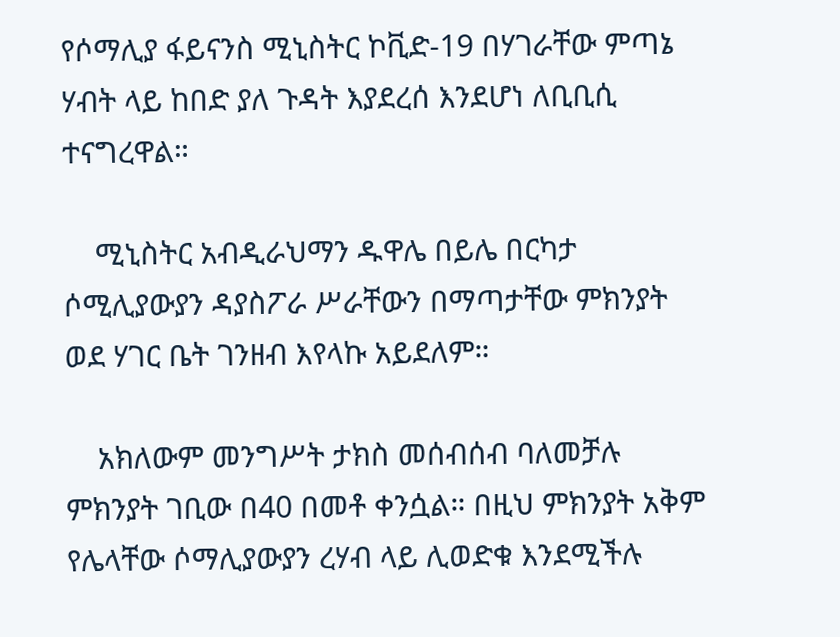የሶማሊያ ፋይናንስ ሚኒስትር ኮቪድ-19 በሃገራቸው ምጣኔ ሃብት ላይ ከበድ ያለ ጉዳት እያደረሰ እንደሆነ ለቢቢሲ ተናግረዋል።

    ሚኒስትር አብዲራህማን ዱዋሌ በይሌ በርካታ ሶሚሊያውያን ዳያስፖራ ሥራቸውን በማጣታቸው ምክንያት ወደ ሃገር ቤት ገንዘብ እየላኩ አይደለም።

    አክለውም መንግሥት ታክስ መሰብሰብ ባለመቻሉ ምክንያት ገቢው በ40 በመቶ ቀንሷል። በዚህ ምክንያት አቅም የሌላቸው ሶማሊያውያን ረሃብ ላይ ሊወድቁ እንደሚችሉ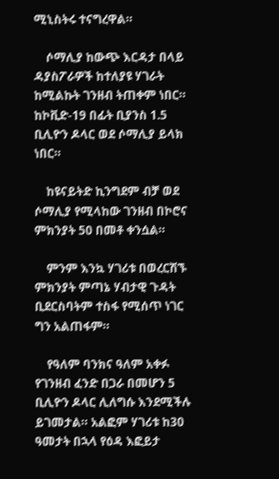ሚኒስትሩ ተናግረዋል።

    ሶማሊያ ከውጭ እርዳታ በላይ ዳያስፖራዎች ከተለያዩ ሃገራት ከሚልኩት ገንዘብ ትጠቀም ነበር። ከኮቪድ-19 በፊት ቢያንስ 1.5 ቢሊዮን ዶላር ወደ ሶማሊያ ይላክ ነበር።

    ከዩናይትድ ኪንግደም ብቻ ወደ ሶማሊያ የሚላከው ገንዘብ በኮሮና ምክንያት 50 በመቶ ቀንሷል።

    ምንም እንኳ ሃገሪቱ በወረርሽኙ ምክንያት ምጣኔ ሃብታዊ ጉዳት ቢደርስባትም ተስፋ የሚሰጥ ነገር ግን አልጠፋም።

    የዓለም ባንክና ዓለም አቀፉ የገንዘብ ፈንድ በጋራ በመሆን 5 ቢሊዮን ዶላር ሊለግሱ እንደሚችሉ ይገመታል። አልፎም ሃገሪቱ ከ30 ዓመታት በኋላ የዕዳ እፎይታ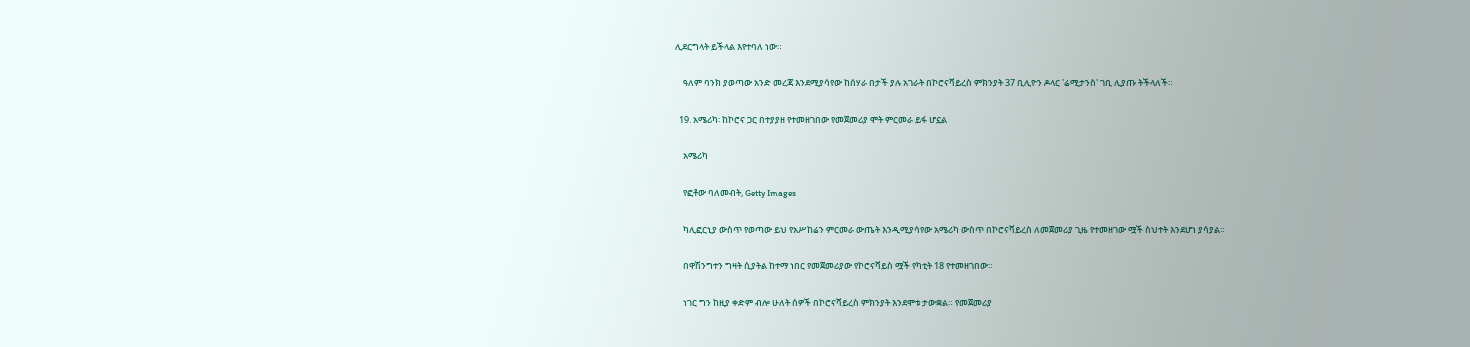ሊደርግላት ይችላል እየተባለ ነው።

    ዓለም ባንክ ያወጣው አንድ መረጃ እንደሚያሳየው ከሰሃራ በታች ያሉ አገራት በኮሮናቫይረስ ምክንያት 37 ቢሊዮን ዶላር 'ሬሚታንስ' ገቢ ሊያጡ ትችላለች።

  19. አሜሪካ፡ ከኮሮና ጋር በተያያዘ የተመዘገበው የመጀመሪያ ሞት ምርመራ ይፋ ሆኗል

    አሜሪካ

    የፎቶው ባለመብት, Getty Images

    ካሊፎርኒያ ውስጥ የወጣው ይህ የአሥከሬን ምርመራ ውጤት እንዲሚያሳየው አሜሪካ ውስጥ በኮሮናቫይረስ ለመጀመሪያ ጊዜ የተመዘገው ሟች ስህተት እንደሆነ ያሳያል።

    በዋሽንግተን ግዛት ሲያትል ከተማ ነበር የመጀመሪያው የኮሮናቫይስ ሟች የካቲት 18 የተመዘገበው።

    ነገር ግን ከዚያ ቀድም ብሎ ሁለት ሰዎች በኮሮናቫይረስ ምክንያት እንደሞቱ ታውቋል። የመጀመሪያ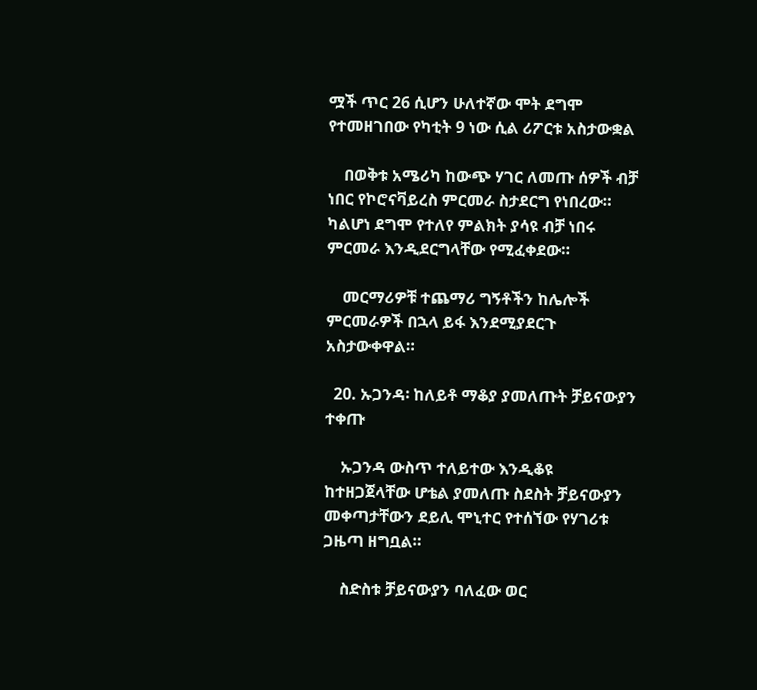ሟች ጥር 26 ሲሆን ሁለተኛው ሞት ደግሞ የተመዘገበው የካቲት 9 ነው ሲል ሪፖርቱ አስታውቋል

    በወቅቱ አሜሪካ ከውጭ ሃገር ለመጡ ሰዎች ብቻ ነበር የኮሮናቫይረስ ምርመራ ስታደርግ የነበረው። ካልሆነ ደግሞ የተለየ ምልክት ያሳዩ ብቻ ነበሩ ምርመራ እንዲደርግላቸው የሚፈቀደው።

    መርማሪዎቹ ተጨማሪ ግኝቶችን ከሌሎች ምርመራዎች በኋላ ይፋ እንደሚያደርጉ አስታውቀዋል።

  20. ኡጋንዳ፡ ከለይቶ ማቆያ ያመለጡት ቻይናውያን ተቀጡ

    ኡጋንዳ ውስጥ ተለይተው እንዲቆዩ ከተዘጋጀላቸው ሆቴል ያመለጡ ስደስት ቻይናውያን መቀጣታቸውን ደይሊ ሞኒተር የተሰኘው የሃገሪቱ ጋዜጣ ዘግቧል።

    ስድስቱ ቻይናውያን ባለፈው ወር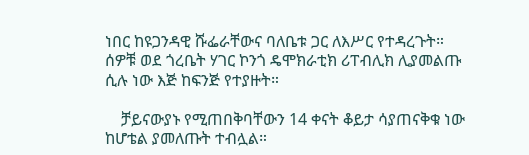ነበር ከዩጋንዳዊ ሹፌራቸውና ባለቤቱ ጋር ለእሥር የተዳረጉት። ሰዎቹ ወደ ጎረቤት ሃገር ኮንጎ ዴሞክራቲክ ሪፐብሊክ ሊያመልጡ ሲሉ ነው እጅ ከፍንጅ የተያዙት።

    ቻይናውያኑ የሚጠበቅባቸውን 14 ቀናት ቆይታ ሳያጠናቅቁ ነው ከሆቴል ያመለጡት ተብሏል።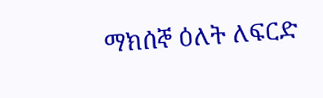ማክሰኞ ዕለት ለፍርድ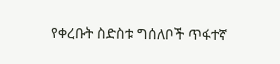የቀረቡት ስድስቱ ግሰለቦች ጥፋተኛ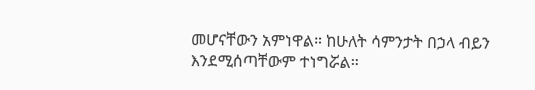መሆናቸውን አምነዋል። ከሁለት ሳምንታት በኃላ ብይን እንደሚሰጣቸውም ተነግሯል።